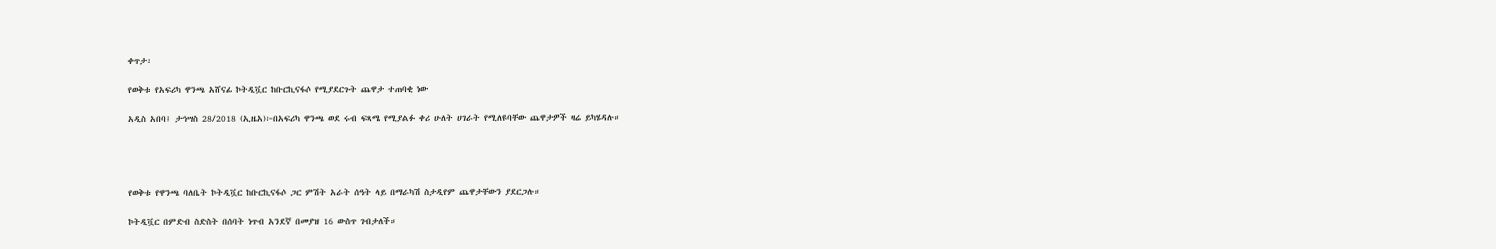ቀጥታ፡

የወቅቱ የአፍሪካ ዋንጫ አሸናፊ ኮትዲቯር ከቡርኪናፋሶ የሚያደርጉት ጨዋታ ተጠባቂ ነው

አዲስ አበባ፤ ታኅሣስ 28/2018 (ኢዜአ)፦በአፍሪካ ዋንጫ ወደ ሩብ ፍጻሜ የሚያልፉ ቀሪ ሁለት ሀገራት የሚለዩባቸው ጨዋታዎች ዛሬ ይካሄዳሉ።




የወቅቱ የዋንጫ ባለቤት ኮትዲቯር ከቡርኪናፋሶ ጋር ምሽት አራት ሰዓት ላይ በማራካሽ ስታዲየም ጨዋታቸውን ያደርጋሉ።

ኮትዲቯር በምድብ ስድስት በሰባት ነጥብ አንደኛ በመያዝ 16 ውስጥ ገብታለች።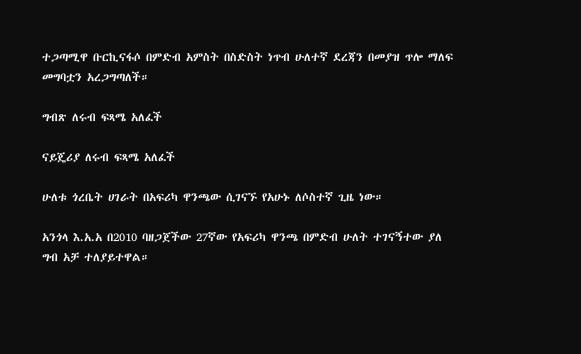ተጋጣሚዋ ቡርኪናፋሶ በምድብ አምስት በስድስት ነጥብ ሁለተኛ ደረጃን በመያዝ ጥሎ ማለፍ መግባቷን አረጋግጣለች።

ግብጽ ለሩብ ፍጻሜ አለፈች

ናይጄሪያ ለሩብ ፍጻሜ አለፈች

ሁለቱ ጎረቤት ሀገራት በአፍሪካ ዋንጫው ሲገናኙ የአሁኑ ለሶስተኛ ጊዜ ነው።

አንጎላ እ.አ.አ በ2010 ባዘጋጀችው 27ኛው የአፍሪካ ዋንጫ በምድብ ሁለት ተገናኝተው ያለ ግብ አቻ ተለያይተዋል።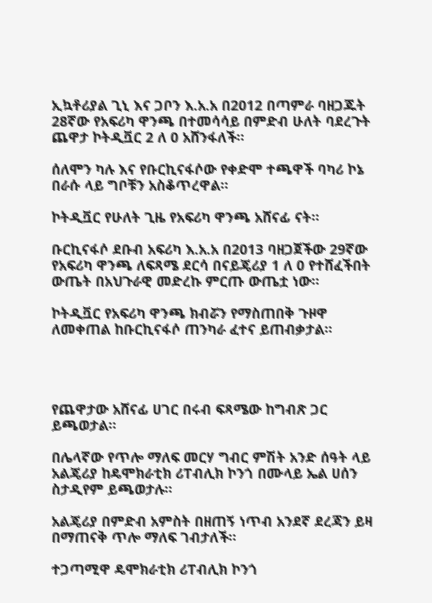ኢኳቶሪያል ጊኒ እና ጋቦን እ.አ.አ በ2012 በጣምራ ባዘጋጁት 28ኛው የአፍሪካ ዋንጫ በተመሳሳይ በምድብ ሁለት ባደረጉት ጨዋታ ኮትዲቯር 2 ለ 0 አሸንፋለች።

ሰለሞን ካሉ እና የቡርኪናፋሶው የቀድሞ ተጫዋች ባካሪ ኮኔ በራሱ ላይ ግቦቹን አስቆጥረዋል።

ኮትዲቯር የሁለት ጊዜ የአፍሪካ ዋንጫ አሸናፊ ናት።

ቡርኪናፋሶ ደቡብ አፍሪካ እ.አ.አ በ2013 ባዘጋጀችው 29ኛው የአፍሪካ ዋንጫ ለፍጻሜ ደርሳ በናይጄሪያ 1 ለ 0 የተሸፈችበት ውጤት በአህጉራዊ መድረኩ ምርጡ ውጤቷ ነው።

ኮትዲቯር የአፍሪካ ዋንጫ ክብሯን የማስጠበቅ ጉዞዋ ለመቀጠል ከቡርኪናፋሶ ጠንካራ ፈተና ይጠብቃታል።




የጨዋታው አሸናፊ ሀገር በሩብ ፍጻሜው ከግብጽ ጋር ይጫወታል።

በሌላኛው የጥሎ ማለፍ መርሃ ግብር ምሽት አንድ ሰዓት ላይ አልጄሪያ ከዴሞክራቲክ ሪፐብሊክ ኮንጎ በሙላይ ኤል ሀሰን ስታዲየም ይጫወታሉ።

አልጄሪያ በምድብ አምስት በዘጠኝ ነጥብ አንደኛ ደረጃን ይዛ በማጠናቅ ጥሎ ማለፍ ገብታለች።

ተጋጣሚዋ ዴሞክራቲክ ሪፐብሊክ ኮንጎ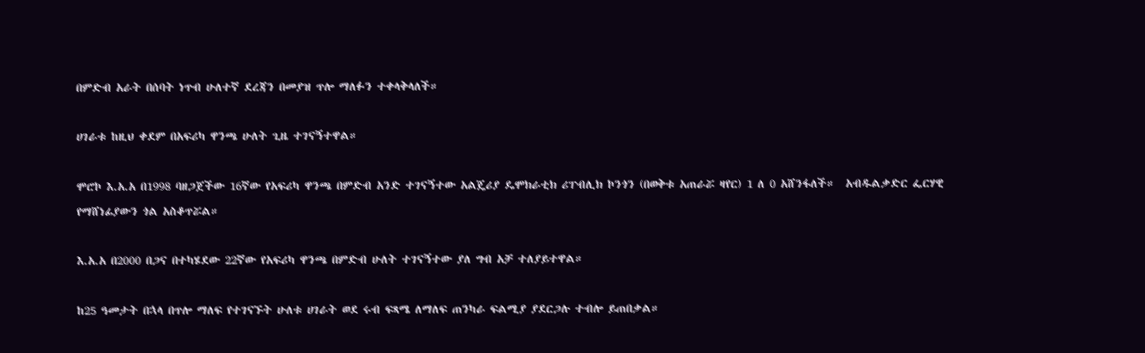በምድብ አራት በሰባት ነጥብ ሁለተኛ ደረጃን በመያዝ ጥሎ ማለፉን ተቀላቅላለች።

ሀገራቱ ከዚህ ቀደም በአፍሪካ ዋንጫ ሁለት ጊዜ ተገናኝተዋል።

ሞሮኮ እ.አ.አ በ1998 ባዘጋጀችው 16ኛው የአፍሪካ ዋንጫ በምድብ አንድ ተገናኝተው አልጄሪያ ዴሞክራቲክ ሪፐብሊክ ኮንጎን (በወቅቱ አጠራሯ ዛየር) 1 ለ 0 አሸንፋለች።  አብዱልቃድር ፌርሃዊ የማሸነፊያውን ጎል አስቆጥሯል።

እ.አ.አ በ2000 በጋና በተካሄደው 22ኛው የአፍሪካ ዋንጫ በምድብ ሁለት ተገናኝተው ያለ ግብ አቻ ተለያይተዋል።

ከ25 ዓመታት በኋላ በጥሎ ማለፍ የተገናኙት ሁለቱ ሀገራት ወደ ሩብ ፍጻሜ ለማለፍ ጠንካራ ፍልሚያ ያደርጋሉ ተብሎ ይጠበቃል።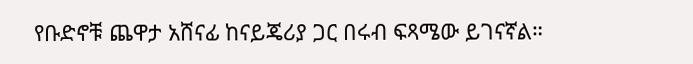የቡድኖቹ ጨዋታ አሸናፊ ከናይጄሪያ ጋር በሩብ ፍጻሜው ይገናኛል።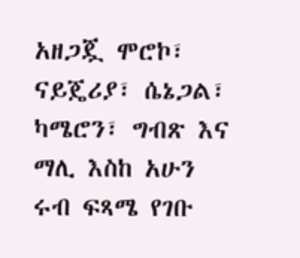አዘጋጇ ሞሮኮ፣ ናይጄሪያ፣ ሴኔጋል፣ ካሜሮን፣ ግብጽ እና ማሊ እስከ አሁን ሩብ ፍጻሜ የገቡ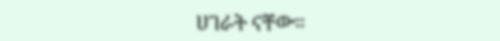ሀገራት ናቸው።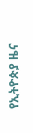የኢትዮጵያ ዜና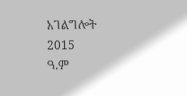አገልግሎት
2015
ዓ.ም